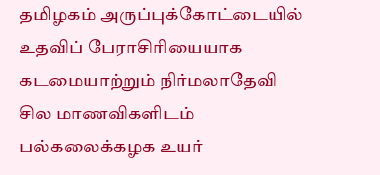தமிழகம் அருப்புக்கோட்டையில் உதவிப் பேராசிரியையாக கடமையாற்றும் நிர்மலாதேவி சில மாணவிகளிடம் பல்கலைக்கழக உயர்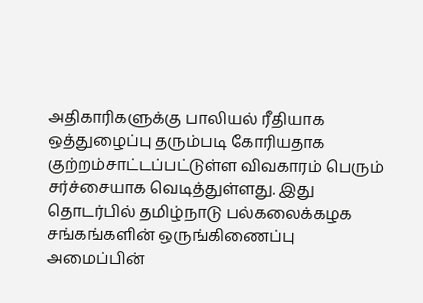அதிகாரிகளுக்கு பாலியல் ரீதியாக ஒத்துழைப்பு தரும்படி கோரியதாக குற்றம்சாட்டப்பட்டுள்ள விவகாரம் பெரும் சர்ச்சையாக வெடித்துள்ளது. இது தொடர்பில் தமிழ்நாடு பல்கலைக்கழக சங்கங்களின் ஒருங்கிணைப்பு அமைப்பின்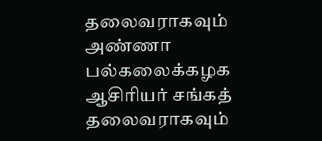தலைவராகவும் அண்ணா பல்கலைக்கழக ஆசிரியர் சங்கத் தலைவராகவும்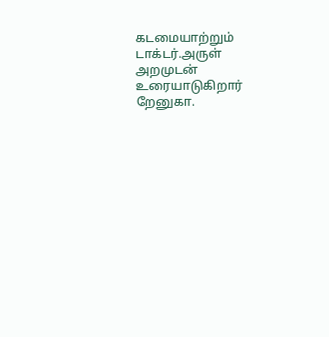கடமையாற்றும் டாக்டர்.அருள் அறமுடன் உரையாடுகிறார் றேனுகா.